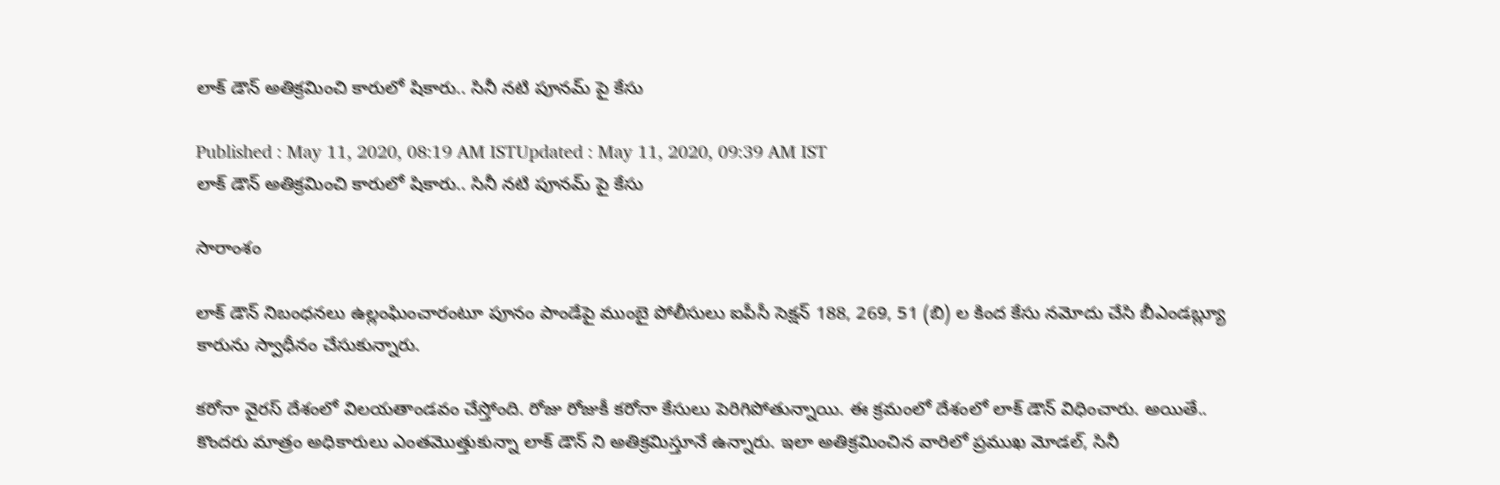లాక్ డౌన్ అతిక్రమించి కారులో షికారు.. సినీ నటి పూనమ్ పై కేసు

Published : May 11, 2020, 08:19 AM ISTUpdated : May 11, 2020, 09:39 AM IST
లాక్ డౌన్ అతిక్రమించి కారులో షికారు.. సినీ నటి పూనమ్ పై కేసు

సారాంశం

లాక్ డౌన్ నిబంధనలు ఉల్లంఘించారంటూ పూనం పాండేపై ముంబై పోలీసులు ఐపీసీ సెక్షన్ 188, 269, 51 (బి) ల కింద కేసు నమోదు చేసి బీఎండబ్ల్యూ కారును స్వాధీనం చేసుకున్నారు.

కరోనా వైరస్ దేశంలో విలయతాండవం చేస్తోంది. రోజు రోజుకీ కరోనా కేసులు పెరిగిపోతున్నాయి. ఈ క్రమంలో దేశంలో లాక్ డౌన్ విధించారు. అయితే.. కొందరు మాత్రం అధికారులు ఎంతమొత్తుకున్నా లాక్ డౌన్ ని అతిక్రమిస్తూనే ఉన్నారు. ఇలా అతిక్రమించిన వారిలో ప్రముఖ మోడల్, సినీ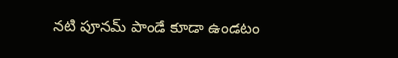నటి పూనమ్ పాండే కూడా ఉండటం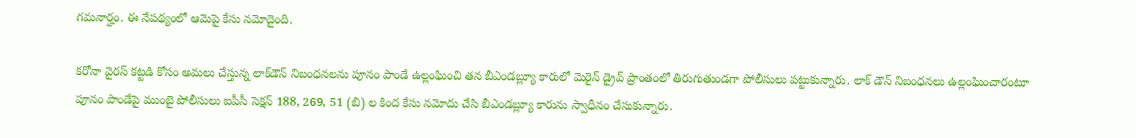గమనార్హం. ఈ నేపథ్యంలో ఆమెపై కేసు నమోదైంది.

కరోనా వైరస్ కట్టడి కోసం అమలు చేస్తున్న లాక్‌డౌన్ నిబంధనలను పూనం పాండే ఉల్లంఘించి తన బీఎండబ్ల్యూ కారులో మెరైన్ డ్రైవ్ ప్రాంతంలో తిరుగుతుండగా పోలీసులు పట్టుకున్నారు. లాక్ డౌన్ నిబంధనలు ఉల్లంఘించారంటూ పూనం పాండేపై ముంబై పోలీసులు ఐపీసీ సెక్షన్ 188, 269, 51 (బి) ల కింద కేసు నమోదు చేసి బీఎండబ్ల్యూ కారును స్వాధీనం చేసుకున్నారు.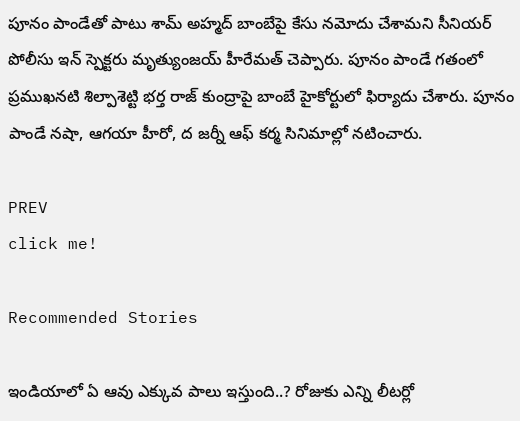పూనం పాండేతో పాటు శామ్ అహ్మద్ బాంబేపై కేసు నమోదు చేశామని సీనియర్ పోలీసు ఇన్ స్పెక్టరు మృత్యుంజయ్ హీరేమత్ చెప్పారు. పూనం పాండే గతంలో ప్రముఖనటి శిల్పాశెట్టి భర్త రాజ్ కుంద్రాపై బాంబే హైకోర్టులో ఫిర్యాదు చేశారు. పూనం పాండే నషా, ఆగయా హీరో, ద జర్నీ ఆఫ్ కర్మ సినిమాల్లో నటించారు.

PREV
click me!

Recommended Stories

ఇండియాలో ఏ ఆవు ఎక్కువ పాలు ఇస్తుంది..? రోజుకు ఎన్ని లీటర్లో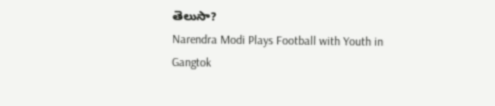తెలుసా?
Narendra Modi Plays Football with Youth in Gangtok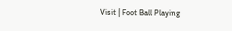Visit | Foot Ball Playing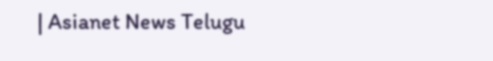| Asianet News Telugu